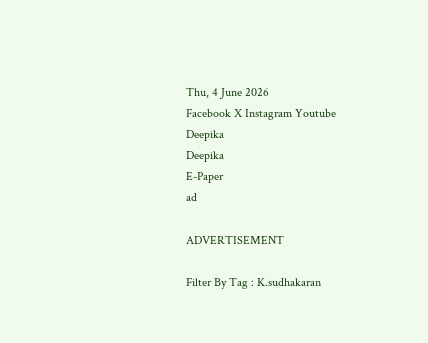Thu, 4 June 2026
Facebook X Instagram Youtube
Deepika
Deepika
E-Paper
ad

ADVERTISEMENT

Filter By Tag : K.sudhakaran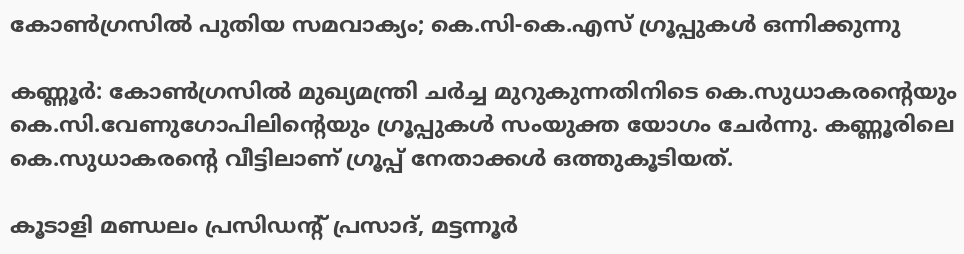കോൺഗ്രസിൽ പുതിയ സമവാക്യം; കെ.സി-കെ.എസ് ഗ്രൂപ്പുകൾ ഒന്നിക്കുന്നു

കണ്ണൂർ: കോൺഗ്രസിൽ മുഖ്യമന്ത്രി ചർച്ച മുറുകുന്നതിനിടെ കെ.സുധാകരന്‍റെയും കെ.സി.വേണുഗോപിലിന്‍റെയും ഗ്രൂപ്പുകൾ സംയുക്ത യോഗം ചേർന്നു. കണ്ണൂരിലെ കെ.സുധാകരന്‍റെ വീട്ടിലാണ് ഗ്രൂപ്പ് നേതാക്കൾ ഒത്തുകൂടിയത്.

കൂടാളി മണ്ഡലം പ്രസിഡന്‍റ് പ്രസാദ്, മട്ടന്നൂർ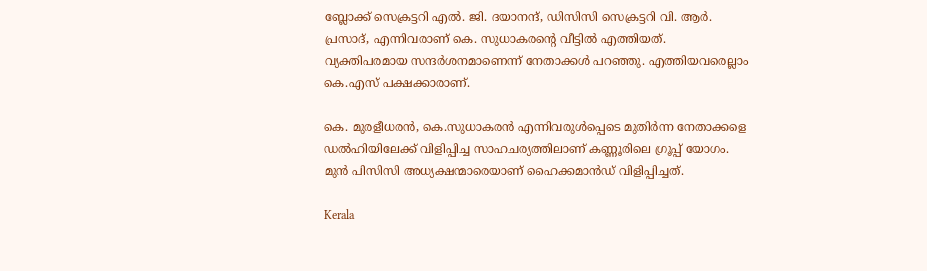ബ്ലോക്ക്‌ സെക്രട്ടറി എൽ. ജി. ദയാനന്ദ്, ഡിസിസി സെക്രട്ടറി വി. ആർ. പ്രസാദ്, എന്നിവരാണ് കെ. സുധാകരന്‍റെ വീട്ടിൽ എത്തിയത്. വ്യക്തിപരമായ സന്ദർശനമാണെന്ന് നേതാക്കൾ പറഞ്ഞു. എത്തിയവരെല്ലാം കെ.എസ് പക്ഷക്കാരാണ്.

കെ. മുരളീധരൻ, കെ.സുധാകരൻ എന്നിവരുൾപ്പെടെ മുതിർന്ന നേതാക്കളെ ഡൽഹിയിലേക്ക് വിളിപ്പിച്ച സാഹചര്യത്തിലാണ് കണ്ണൂരിലെ ഗ്രൂപ്പ് യോഗം. മുൻ പിസിസി അധ്യക്ഷന്മാരെയാണ് ഹൈക്കമാൻഡ് വിളിപ്പിച്ചത്.

Kerala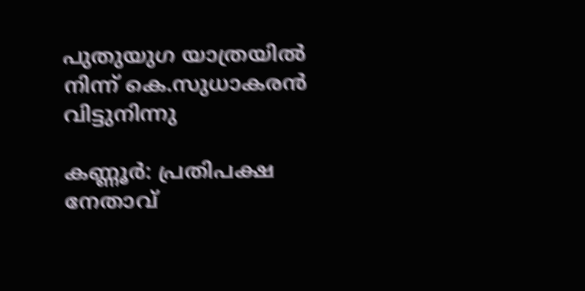പുതുയുഗ യാത്രയിൽ നിന്ന് കെ.സുധാകരൻ വിട്ടുനിന്നു

കണ്ണൂർ: പ്രതിപക്ഷ നേതാവ്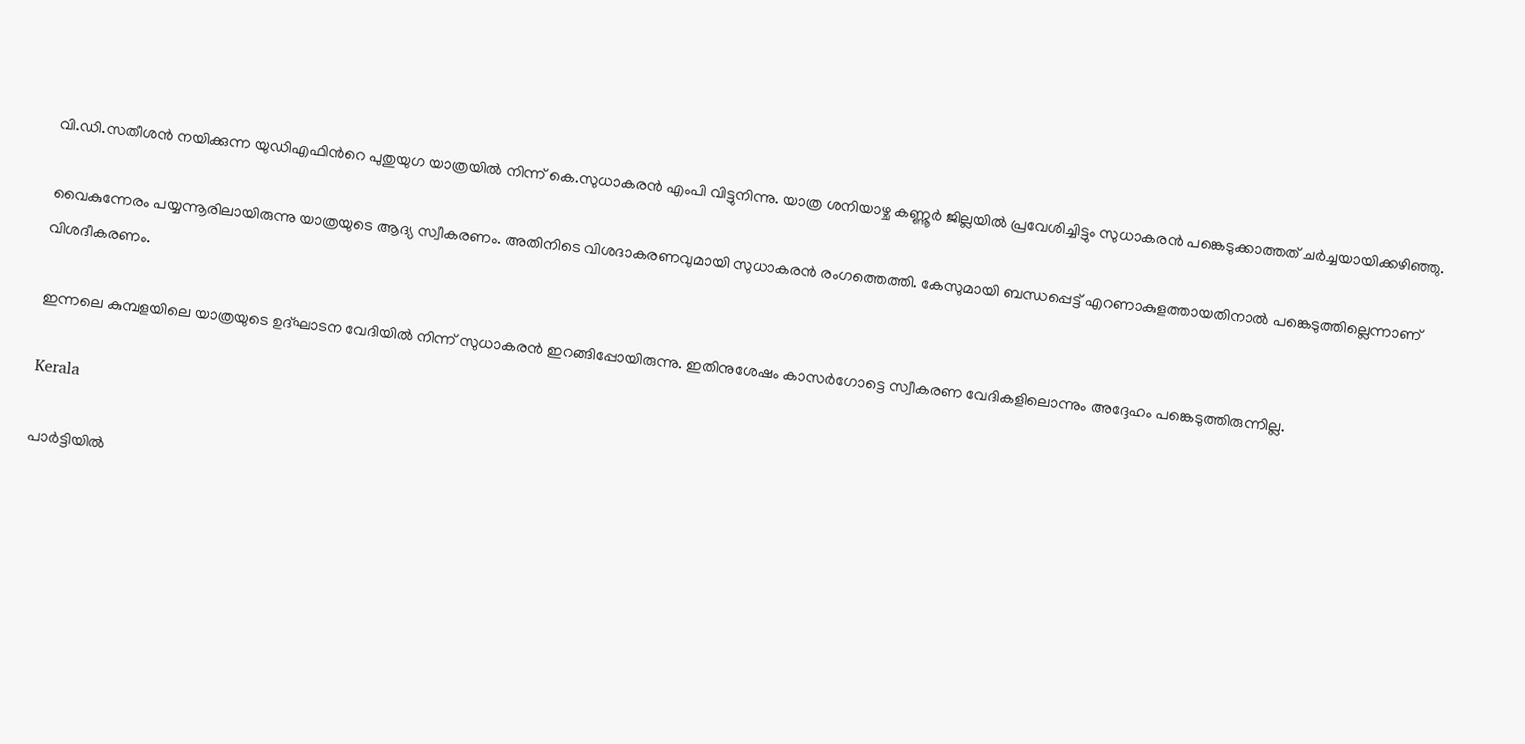വി.ഡി.സതീശൻ നയിക്കുന്ന യുഡിഎഫിന്‍റെ പുതുയുഗ യാത്രയിൽ നിന്ന് കെ.സുധാകരൻ എംപി വിട്ടുനിന്നു. യാത്ര ശനിയാഴ്ച കണ്ണൂർ ജില്ലയിൽ പ്രവേശിച്ചിട്ടും സുധാകരൻ പങ്കെടുക്കാത്തത് ചർച്ചയായിക്കഴിഞ്ഞു.

വൈകുന്നേരം പയ്യന്നൂരിലായിരുന്നു യാത്രയുടെ ആദ്യ സ്വീകരണം. അതിനിടെ വിശദാകരണവുമായി സുധാകരൻ രംഗത്തെത്തി. കേസുമായി ബന്ധപ്പെട്ട് എറണാകുളത്തായതിനാൽ പങ്കെടുത്തില്ലെന്നാണ് വിശദീകരണം.

ഇന്നലെ കുമ്പളയിലെ യാത്രയുടെ ഉദ്ഘാടന വേദിയിൽ നിന്ന് സുധാകരൻ ഇറങ്ങിപ്പോയിരുന്നു. ഇതിനുശേഷം കാസർഗോട്ടെ സ്വീകരണ വേദികളിലൊന്നും അദ്ദേഹം പങ്കെടുത്തിരുന്നില്ല.

Kerala

പാർട്ടിയിൽ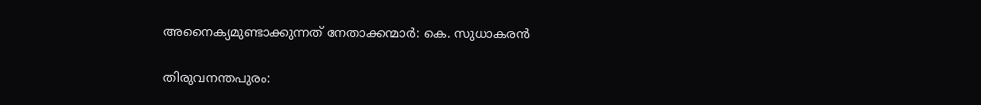അനൈക്യമുണ്ടാക്കുന്നത് നേതാക്കന്മാർ: കെ. സുധാകരൻ

തിരുവനന്തപുരം: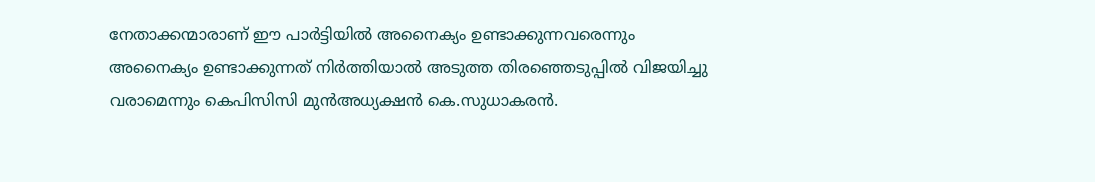നേതാക്കന്മാരാണ് ഈ പാർട്ടിയിൽ അനൈക്യം ഉണ്ടാക്കുന്നവരെന്നും അനൈക്യം ഉണ്ടാക്കുന്നത് നിർത്തിയാൽ അടുത്ത തിരഞ്ഞെടുപ്പിൽ വിജയിച്ചു വരാമെന്നും കെപിസിസി മുൻഅധ്യക്ഷൻ കെ.സുധാകരൻ.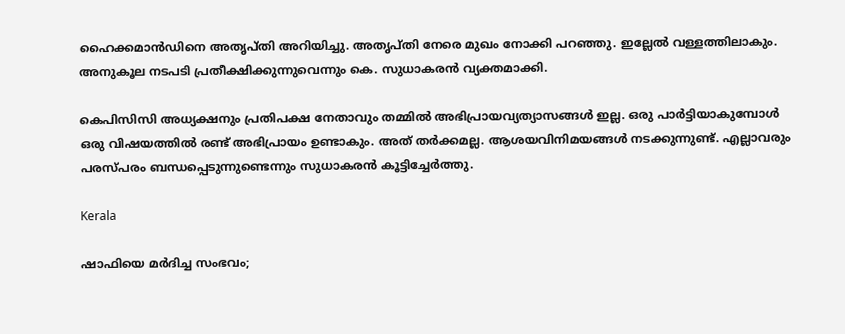ഹൈക്കമാൻഡിനെ അതൃപ്തി അറിയിച്ചു. അതൃപ്തി നേരെ മുഖം നോക്കി പറഞ്ഞു. ഇല്ലേൽ വള്ളത്തിലാകും. അനുകൂല നടപടി പ്രതീക്ഷിക്കുന്നുവെന്നും കെ. സുധാകരൻ വ്യക്തമാക്കി.

കെപിസിസി അധ്യക്ഷനും പ്രതിപക്ഷ നേതാവും തമ്മിൽ അഭിപ്രായവ്യത്യാസങ്ങൾ ഇല്ല. ഒരു പാർട്ടിയാകുമ്പോൾ ഒരു വിഷയത്തിൽ രണ്ട് അഭിപ്രായം ഉണ്ടാകും. അത് തർക്കമല്ല. ആശയവിനിമയങ്ങൾ നടക്കുന്നുണ്ട്. എല്ലാവരും പരസ്പരം ബന്ധപ്പെടുന്നുണ്ടെന്നും സുധാകരൻ കൂട്ടിച്ചേർത്തു.

Kerala

ഷാഫിയെ മർദിച്ച സംഭവം;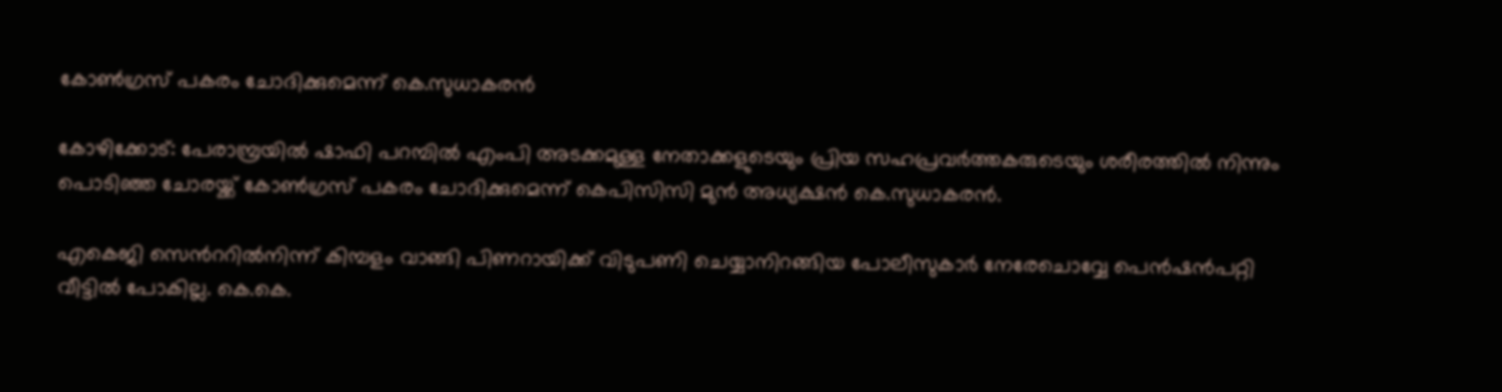കോൺഗ്രസ് പകരം ചോദിക്കുമെന്ന് കെ.സുധാകരൻ

കോഴിക്കോട്: പേരാമ്പ്രയിൽ ഷാഫി പറമ്പിൽ എംപി അടക്കമുള്ള നേതാക്കളുടെയും പ്രിയ സഹപ്രവർത്തകരുടെയും ശരീരത്തിൽ നിന്നും പൊടിഞ്ഞ ചോരയ്ക്ക് കോൺഗ്രസ് പകരം ചോദിക്കുമെന്ന് കെപിസിസി മുൻ അധ്യക്ഷൻ കെ.സുധാകരൻ.

എകെജി സെന്‍ററില്‍നിന്ന് കിമ്പളം വാങ്ങി പിണറായിക്ക് വിടുപണി ചെയ്യാനിറങ്ങിയ പോലീസുകാര്‍ നേരേചൊവ്വേ പെന്‍ഷന്‍പറ്റി വീട്ടില്‍ പോകില്ല. കെ.കെ.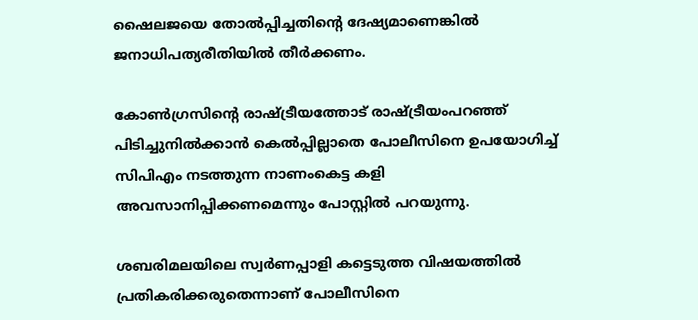ഷൈലജയെ തോല്‍പ്പിച്ചതിന്‍റെ ദേഷ്യമാണെങ്കില്‍ ജനാധിപത്യരീതിയില്‍ തീര്‍ക്കണം.

കോണ്‍ഗ്രസിന്‍റെ രാഷ്ട്രീയത്തോട് രാഷ്ട്രീയംപറഞ്ഞ് പിടിച്ചുനില്‍ക്കാന്‍ കെല്‍പ്പില്ലാതെ പോലീസിനെ ഉപയോഗിച്ച് സിപിഎം നടത്തുന്ന നാണംകെട്ട കളി അവസാനിപ്പിക്കണമെന്നും പോസ്റ്റില്‍ പറയുന്നു.

ശബരിമലയിലെ സ്വര്‍ണപ്പാളി കട്ടെടുത്ത വിഷയത്തില്‍ പ്രതികരിക്കരുതെന്നാണ് പോലീസിനെ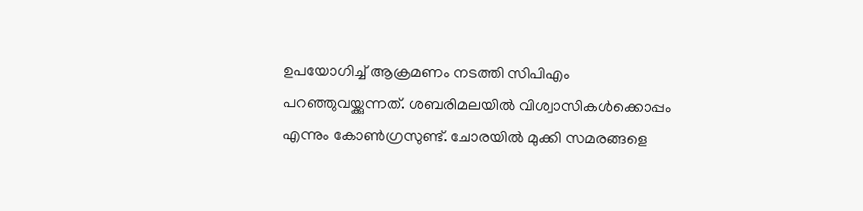ഉപയോഗിച്ച് ആക്രമണം നടത്തി സിപിഎം പറഞ്ഞുവയ്ക്കുന്നത്. ശബരിമലയില്‍ വിശ്വാസികള്‍ക്കൊപ്പം എന്നും കോണ്‍ഗ്രസുണ്ട്. ചോരയില്‍ മുക്കി സമരങ്ങളെ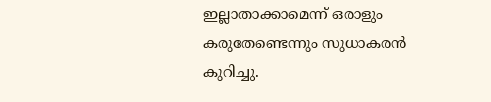ഇല്ലാതാക്കാമെന്ന് ഒരാളും കരുതേണ്ടെന്നും സുധാകരന്‍ കുറിച്ചു.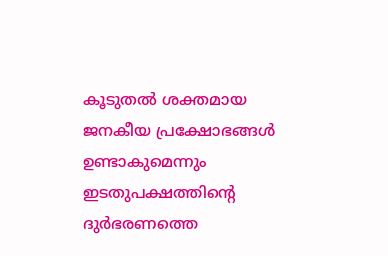കൂടുതല്‍ ശക്തമായ ജനകീയ പ്രക്ഷോഭങ്ങള്‍ ഉണ്ടാകുമെന്നും ഇടതുപക്ഷത്തിന്‍റെ ദുര്‍ഭരണത്തെ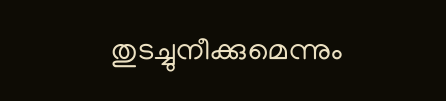തുടച്ചുനീക്കുമെന്നും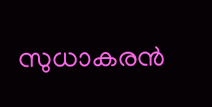സുധാകരന്‍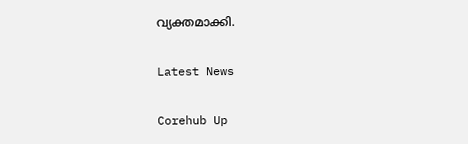വ്യക്തമാക്കി.

Latest News

Corehub Up